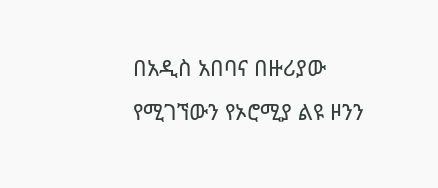በአዲስ አበባና በዙሪያው የሚገኘውን የኦሮሚያ ልዩ ዞንን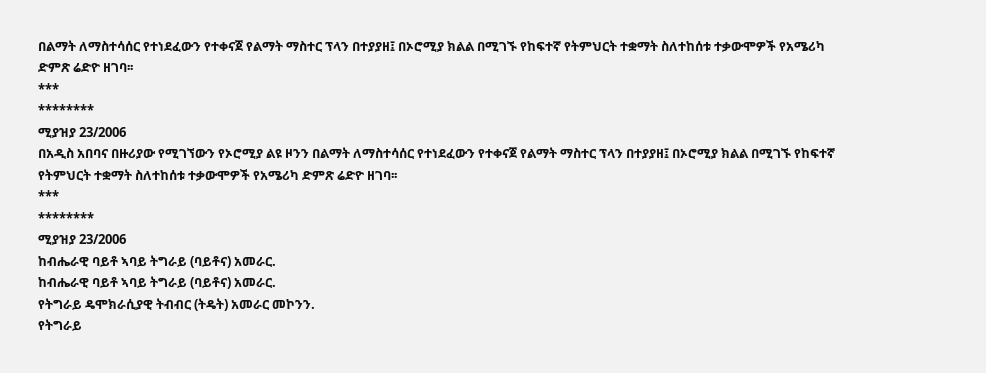በልማት ለማስተሳሰር የተነደፈውን የተቀናጀ የልማት ማስተር ፕላን በተያያዘ፤ በኦሮሚያ ክልል በሚገኙ የከፍተኛ የትምህርት ተቋማት ስለተከሰቱ ተቃውሞዎች የአሜሪካ ድምጽ ሬድዮ ዘገባ፡፡
***
********
ሚያዝያ 23/2006
በአዲስ አበባና በዙሪያው የሚገኘውን የኦሮሚያ ልዩ ዞንን በልማት ለማስተሳሰር የተነደፈውን የተቀናጀ የልማት ማስተር ፕላን በተያያዘ፤ በኦሮሚያ ክልል በሚገኙ የከፍተኛ የትምህርት ተቋማት ስለተከሰቱ ተቃውሞዎች የአሜሪካ ድምጽ ሬድዮ ዘገባ፡፡
***
********
ሚያዝያ 23/2006
ከብሔራዊ ባይቶ ኣባይ ትግራይ (ባይቶና) አመራር.
ከብሔራዊ ባይቶ ኣባይ ትግራይ (ባይቶና) አመራር.
የትግራይ ዴሞክራሲያዊ ትብብር (ትዴት) አመራር መኮንን.
የትግራይ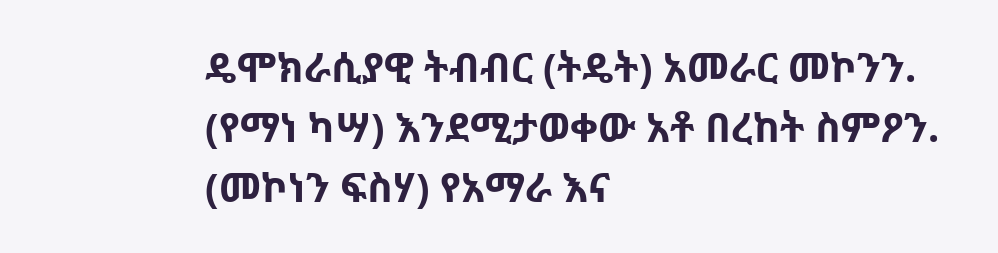ዴሞክራሲያዊ ትብብር (ትዴት) አመራር መኮንን.
(የማነ ካሣ) እንደሚታወቀው አቶ በረከት ስምዖን.
(መኮነን ፍስሃ) የአማራ እና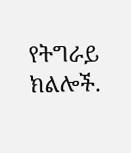የትግራይ ክልሎች.